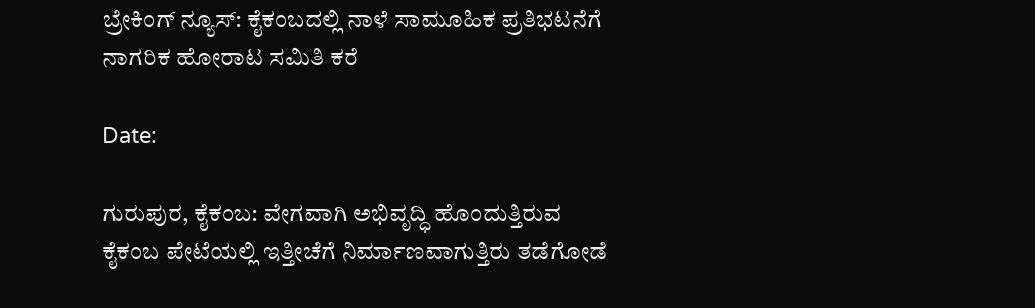ಬ್ರೇಕಿಂಗ್ ನ್ಯೂಸ್: ಕೈಕಂಬದಲ್ಲಿ ನಾಳೆ ಸಾಮೂಹಿಕ ಪ್ರತಿಭಟನೆಗೆ ನಾಗರಿಕ ಹೋರಾಟ ಸಮಿತಿ ಕರೆ

Date:

ಗುರುಪುರ, ಕೈಕಂಬ: ವೇಗವಾಗಿ ಅಭಿವೃದ್ಧಿ ಹೊಂದುತ್ತಿರುವ ಕೈಕಂಬ ಪೇಟೆಯಲ್ಲಿ ಇತ್ತೀಚೆಗೆ ನಿರ್ಮಾಣವಾಗುತ್ತಿರು ತಡೆಗೋಡೆ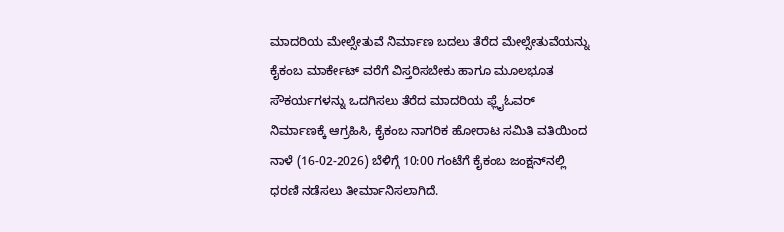ಮಾದರಿಯ ಮೇಲ್ಸೇತುವೆ ನಿರ್ಮಾಣ ಬದಲು ತೆರೆದ ಮೇಲ್ಸೇತುವೆಯನ್ನು ಕೈಕಂಬ ಮಾರ್ಕೇಟ್ ವರೆಗೆ ವಿಸ್ತರಿಸಬೇಕು ಹಾಗೂ ಮೂಲಭೂತ ಸೌಕರ್ಯಗಳನ್ನು ಒದಗಿಸಲು ತೆರೆದ ಮಾದರಿಯ ಫ್ಲೈಓವರ್ ನಿರ್ಮಾಣಕ್ಕೆ ಆಗ್ರಹಿಸಿ, ಕೈಕಂಬ ನಾಗರಿಕ ಹೋರಾಟ ಸಮಿತಿ ವತಿಯಿಂದ ನಾಳೆ (16-02-2026) ಬೆಳಿಗ್ಗೆ 10:00 ಗಂಟೆಗೆ ಕೈಕಂಬ ಜಂಕ್ಷನ್‌ನಲ್ಲಿ ಧರಣಿ ನಡೆಸಲು ತೀರ್ಮಾನಿಸಲಾಗಿದೆ.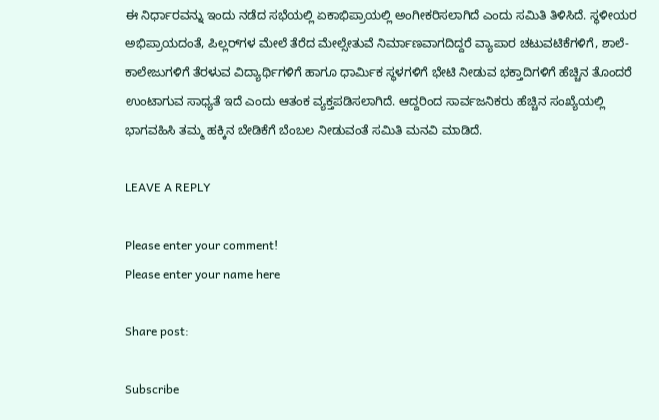ಈ ನಿರ್ಧಾರವನ್ನು ಇಂದು ನಡೆದ ಸಭೆಯಲ್ಲಿ ಏಕಾಭಿಪ್ರಾಯಲ್ಲಿ ಅಂಗೀಕರಿಸಲಾಗಿದೆ ಎಂದು ಸಮಿತಿ ತಿಳಿಸಿದೆ. ಸ್ಥಳೀಯರ ಅಭಿಪ್ರಾಯದಂತೆ, ಪಿಲ್ಲರ್‌ಗಳ ಮೇಲೆ ತೆರೆದ ಮೇಲ್ಸೇತುವೆ ನಿರ್ಮಾಣವಾಗದಿದ್ದರೆ ವ್ಯಾಪಾರ ಚಟುವಟಿಕೆಗಳಿಗೆ, ಶಾಲೆ-ಕಾಲೇಜುಗಳಿಗೆ ತೆರಳುವ ವಿದ್ಯಾರ್ಥಿಗಳಿಗೆ ಹಾಗೂ ಧಾರ್ಮಿಕ ಸ್ಥಳಗಳಿಗೆ ಭೇಟಿ ನೀಡುವ ಭಕ್ತಾದಿಗಳಿಗೆ ಹೆಚ್ಚಿನ ತೊಂದರೆ ಉಂಟಾಗುವ ಸಾಧ್ಯತೆ ಇದೆ ಎಂದು ಆತಂಕ ವ್ಯಕ್ತಪಡಿಸಲಾಗಿದೆ. ಆದ್ದರಿಂದ ಸಾರ್ವಜನಿಕರು ಹೆಚ್ಚಿನ ಸಂಖ್ಯೆಯಲ್ಲಿ ಭಾಗವಹಿಸಿ ತಮ್ಮ ಹಕ್ಕಿನ ಬೇಡಿಕೆಗೆ ಬೆಂಬಲ ನೀಡುವಂತೆ ಸಮಿತಿ ಮನವಿ ಮಾಡಿದೆ.

LEAVE A REPLY

Please enter your comment!
Please enter your name here

Share post:

Subscribe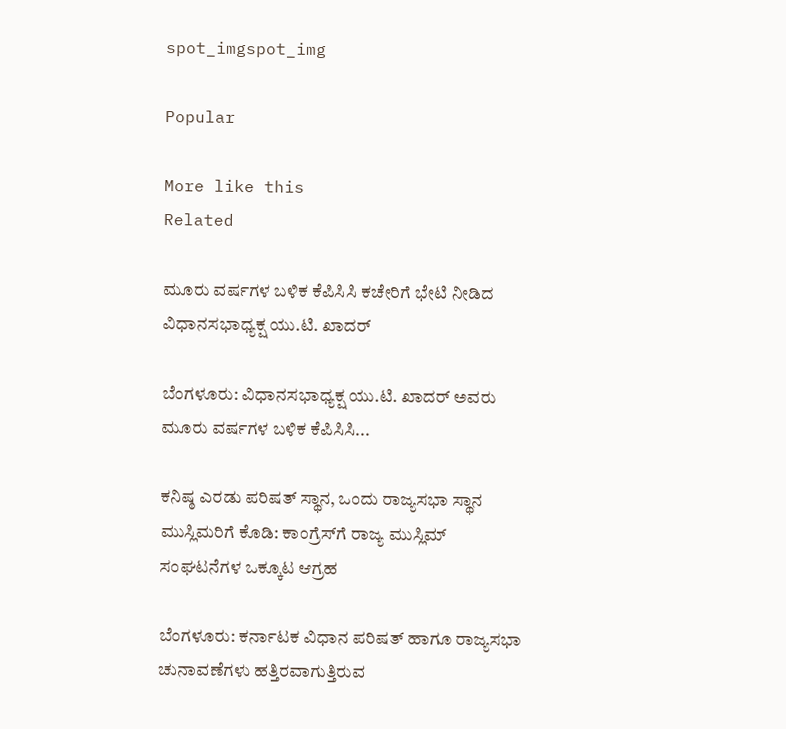spot_imgspot_img

Popular

More like this
Related

ಮೂರು ವರ್ಷಗಳ ಬಳಿಕ ಕೆಪಿಸಿಸಿ ಕಚೇರಿಗೆ ಭೇಟಿ ನೀಡಿದ ವಿಧಾನಸಭಾಧ್ಯಕ್ಷ ಯು.ಟಿ. ಖಾದರ್

ಬೆಂಗಳೂರು: ವಿಧಾನಸಭಾಧ್ಯಕ್ಷ ಯು.ಟಿ. ಖಾದರ್ ಅವರು ಮೂರು ವರ್ಷಗಳ ಬಳಿಕ ಕೆಪಿಸಿಸಿ...

ಕನಿಷ್ಠ ಎರಡು ಪರಿಷತ್ ಸ್ಥಾನ, ಒಂದು ರಾಜ್ಯಸಭಾ ಸ್ಥಾನ ಮುಸ್ಲಿಮರಿಗೆ ಕೊಡಿ: ಕಾಂಗ್ರೆಸ್‌ಗೆ ರಾಜ್ಯ ಮುಸ್ಲಿಮ್ ಸಂಘಟನೆಗಳ ಒಕ್ಕೂಟ ಆಗ್ರಹ

ಬೆಂಗಳೂರು: ಕರ್ನಾಟಕ ವಿಧಾನ ಪರಿಷತ್ ಹಾಗೂ ರಾಜ್ಯಸಭಾ ಚುನಾವಣೆಗಳು ಹತ್ತಿರವಾಗುತ್ತಿರುವ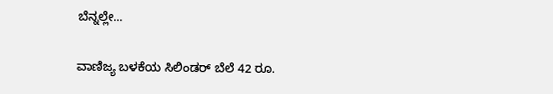ಬೆನ್ನಲ್ಲೇ...

ವಾಣಿಜ್ಯ ಬಳಕೆಯ ಸಿಲಿಂಡರ್ ಬೆಲೆ 42 ರೂ.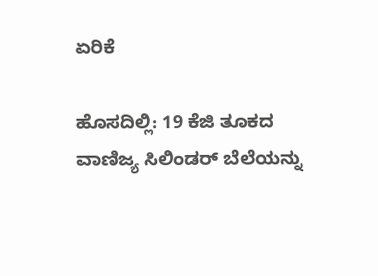ಏರಿಕೆ

ಹೊಸದಿಲ್ಲಿ: 19 ಕೆಜಿ ತೂಕದ ವಾಣಿಜ್ಯ ಸಿಲಿಂಡರ್ ಬೆಲೆಯನ್ನು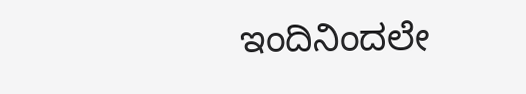ಇಂದಿನಿಂದಲೇ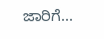ಜಾರಿಗೆ...